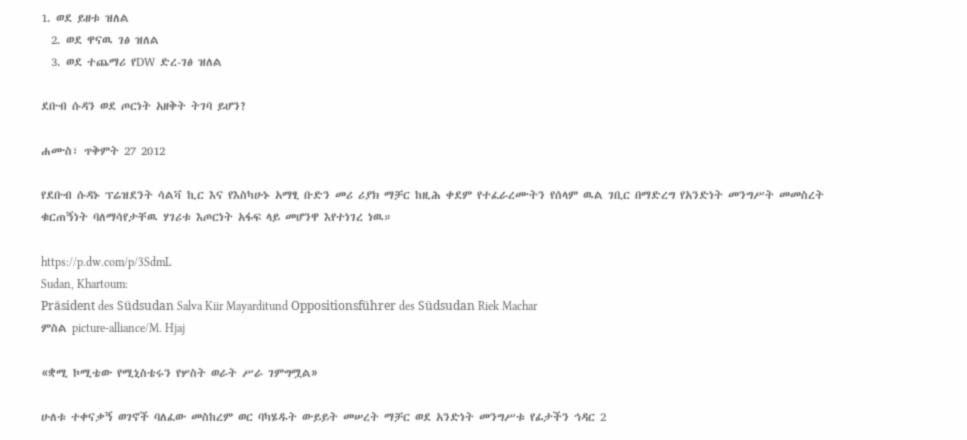1. ወደ ይዘቱ ዝለል
  2. ወደ ዋናዉ ገፅ ዝለል
  3. ወደ ተጨማሪ የDW ድረ-ገፅ ዝለል

ደቡብ ሱዳን ወደ ጦርነት አዘቅት ትገባ ይሆን?

ሐሙስ፣ ጥቅምት 27 2012

የደቡብ ሱዳኑ ፕሬዝደንት ሳልቫ ኪር እና የእስካሁኑ አማፂ ቡድን መሪ ሪያክ ማቻር ከዚሕ ቀደም የተፈራረሙትን የሰላም ዉል ገቢር በማድረግ የአንድነት መንግሥት መመስረት ቁርጠኝነት ባለማሳየታቸዉ ሃገሪቱ እጦርነት አፋፍ ላይ መሆንዋ እየተነገረ ነዉ።

https://p.dw.com/p/3SdmL
Sudan, Khartoum:
Präsident des Südsudan Salva Kiir Mayarditund Oppositionsführer des Südsudan Riek Machar
ምስል picture-alliance/M. Hjaj

«ቋሚ ኮሚቴው የሚኒስቴሩን የሦስት ወራት ሥራ ገምግሟል»

ሁለቱ ተቀናቃኝ ወገኖች ባለፈው መስከረም ወር ባካሄዱት ውይይት መሠረት ማቻር ወደ አንድነት መንግሥቱ የፊታችን ኅዳር 2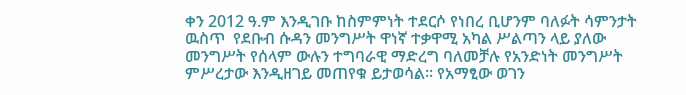ቀን 2012 ዓ.ም እንዲገቡ ከስምምነት ተደርሶ የነበረ ቢሆንም ባለፉት ሳምንታት ዉስጥ  የደቡብ ሱዳን መንግሥት ዋነኛ ተቃዋሚ አካል ሥልጣን ላይ ያለው መንግሥት የሰላም ውሉን ተግባራዊ ማድረግ ባለመቻሉ የአንድነት መንግሥት ምሥረታው እንዲዘገይ መጠየቁ ይታወሳል። የአማፂው ወገን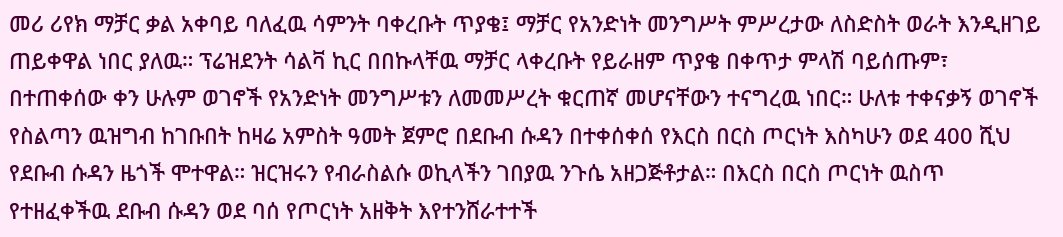መሪ ሪየክ ማቻር ቃል አቀባይ ባለፈዉ ሳምንት ባቀረቡት ጥያቄ፤ ማቻር የአንድነት መንግሥት ምሥረታው ለስድስት ወራት እንዲዘገይ ጠይቀዋል ነበር ያለዉ። ፕሬዝደንት ሳልቫ ኪር በበኩላቸዉ ማቻር ላቀረቡት የይራዘም ጥያቄ በቀጥታ ምላሽ ባይሰጡም፣ በተጠቀሰው ቀን ሁሉም ወገኖች የአንድነት መንግሥቱን ለመመሥረት ቁርጠኛ መሆናቸውን ተናግረዉ ነበር። ሁለቱ ተቀናቃኝ ወገኖች የስልጣን ዉዝግብ ከገቡበት ከዛሬ አምስት ዓመት ጀምሮ በደቡብ ሱዳን በተቀሰቀሰ የእርስ በርስ ጦርነት እስካሁን ወደ 400 ሺህ የደቡብ ሱዳን ዜጎች ሞተዋል። ዝርዝሩን የብራስልሱ ወኪላችን ገበያዉ ንጉሴ አዘጋጅቶታል። በእርስ በርስ ጦርነት ዉስጥ የተዘፈቀችዉ ደቡብ ሱዳን ወደ ባሰ የጦርነት አዘቅት እየተንሸራተተች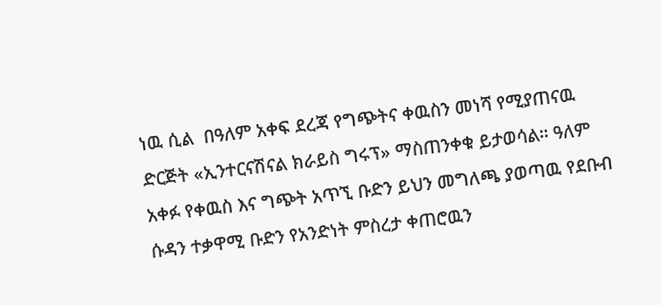ነዉ ሲል  በዓለም አቀፍ ደረጃ የግጭትና ቀዉስን መነሻ የሚያጠናዉ ድርጅት «ኢንተርናሽናል ክራይስ ግሩፕ» ማስጠንቀቁ ይታወሳል። ዓለም አቀፉ የቀዉስ እና ግጭት አጥኚ ቡድን ይህን መግለጫ ያወጣዉ የደቡብ ሱዳን ተቃዋሚ ቡድን የአንድነት ምስረታ ቀጠሮዉን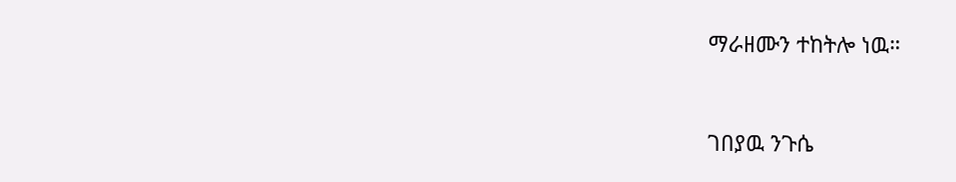ማራዘሙን ተከትሎ ነዉ።


ገበያዉ ንጉሴ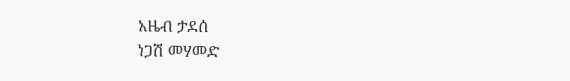አዜብ ታደሰ
ነጋሽ መሃመድ